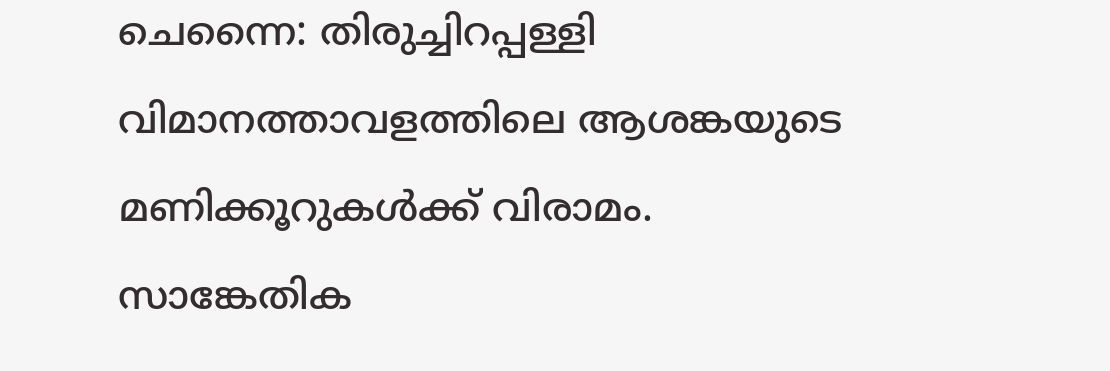ചെന്നൈ: തിരുച്ചിറപ്പള്ളി വിമാനത്താവളത്തിലെ ആശങ്കയുടെ മണിക്കൂറുകൾക്ക് വിരാമം. സാങ്കേതിക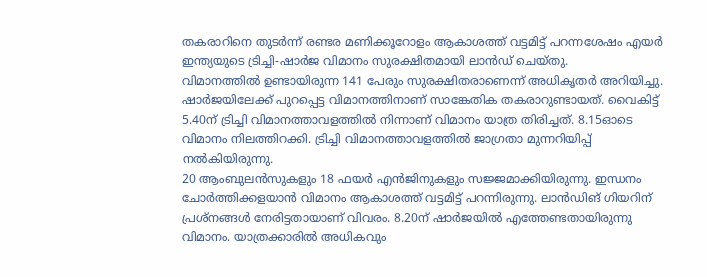തകരാറിനെ തുടർന്ന് രണ്ടര മണിക്കൂറോളം ആകാശത്ത് വട്ടമിട്ട് പറന്നശേഷം എയർ ഇന്ത്യയുടെ ട്രിച്ചി-ഷാർജ വിമാനം സുരക്ഷിതമായി ലാൻഡ് ചെയ്തു.
വിമാനത്തിൽ ഉണ്ടായിരുന്ന 141 പേരും സുരക്ഷിതരാണെന്ന് അധികൃതർ അറിയിച്ചു. ഷാർജയിലേക്ക് പുറപ്പെട്ട വിമാനത്തിനാണ് സാങ്കേതിക തകരാറുണ്ടായത്. വൈകിട്ട് 5.40ന് ട്രിച്ചി വിമാനത്താവളത്തിൽ നിന്നാണ് വിമാനം യാത്ര തിരിച്ചത്. 8.15ഓടെ വിമാനം നിലത്തിറക്കി. ട്രിച്ചി വിമാനത്താവളത്തിൽ ജാഗ്രതാ മുന്നറിയിപ്പ് നൽകിയിരുന്നു.
20 ആംബുലൻസുകളും 18 ഫയർ എൻജിനുകളും സജ്ജമാക്കിയിരുന്നു. ഇന്ധനം ചോർത്തിക്കളയാൻ വിമാനം ആകാശത്ത് വട്ടമിട്ട് പറന്നിരുന്നു. ലാൻഡിങ് ഗിയറിന് പ്രശ്നങ്ങൾ നേരിട്ടതായാണ് വിവരം. 8.20ന് ഷാർജയിൽ എത്തേണ്ടതായിരുന്നു വിമാനം. യാത്രക്കാരിൽ അധികവും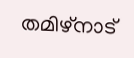തമിഴ്നാട്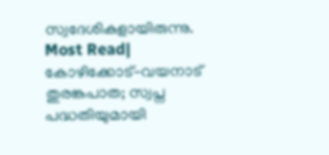സ്വദേശികളായിരുന്നു.
Most Read| കോഴിക്കോട്-വയനാട് തുരങ്കപാത; സ്വപ്ന പദ്ധതിയുമായി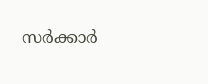സർക്കാർ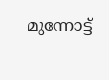മുന്നോട്ട്